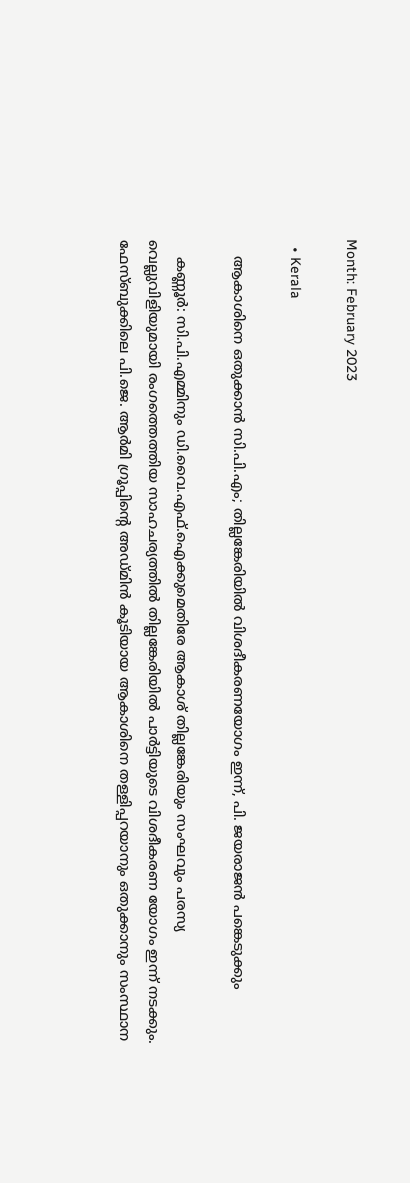Month: February 2023

  • Kerala

    ആകാശിനെ ഒതുക്കാൻ സി.പി.എം; തില്ലങ്കേരിയിൽ വിശദീകരണയോഗം ഇന്ന്, പി. ജയരാജൻ പങ്കെടുക്കും

    കണ്ണൂർ: സി.പി.എമ്മിനും ഡി.വൈ.എഫ്.ഐക്കുമെതിരേ ആകാശ് തില്ലങ്കേരിയും സംഘവും പരസ്യ വെല്ലുവിളിയുമായി രംഗത്തെത്തിയ സാഹചര്യത്തിൽ തില്ലങ്കേരിയിൽ പാർട്ടിയുടെ വിശദീകരണ യോഗം ഇന്ന് നടക്കും. ഫേസ്ബുക്കിലെ പി.ജെ. ആർമി ഗ്രൂപ്പിന്റെ അ‌ഡ്മിൻ കൂടിയായ ആകാശിനെ തള്ളിപ്പറയാനും ഒതുക്കാനും സംസ്ഥാന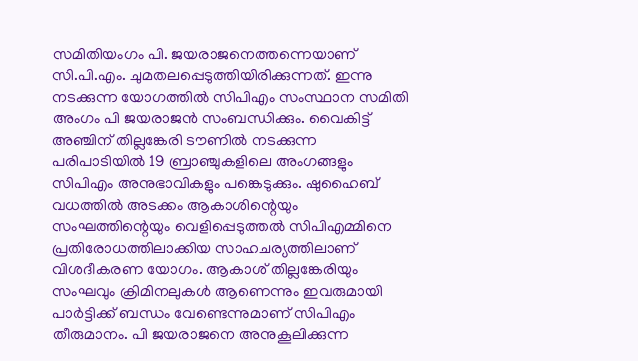സമിതിയംഗം പി. ജയരാജനെത്തന്നെയാണ് സി.പി.എം. ചുമതലപ്പെടുത്തിയിരിക്കുന്നത്. ഇന്നു നടക്കുന്ന യോഗത്തിൽ സിപിഎം സംസ്ഥാന സമിതി അംഗം പി ജയരാജൻ സംബന്ധിക്കും. വൈകിട്ട് അഞ്ചിന് തില്ലങ്കേരി ടൗണിൽ നടക്കുന്ന പരിപാടിയിൽ 19 ബ്രാഞ്ചുകളിലെ അംഗങ്ങളും സിപിഎം അനുഭാവികളും പങ്കെടുക്കും. ഷുഹൈബ് വധത്തിൽ അടക്കം ആകാശിന്റെയും സംഘത്തിന്റെയും വെളിപ്പെടുത്തൽ സിപിഎമ്മിനെ പ്രതിരോധത്തിലാക്കിയ സാഹചര്യത്തിലാണ് വിശദീകരണ യോഗം. ആകാശ് തില്ലങ്കേരിയും സംഘവും ക്രിമിനലുകൾ ആണെന്നും ഇവരുമായി പാർട്ടിക്ക് ബന്ധം വേണ്ടെന്നുമാണ് സിപിഎം തീരുമാനം. പി ജയരാജനെ അനുകൂലിക്കുന്ന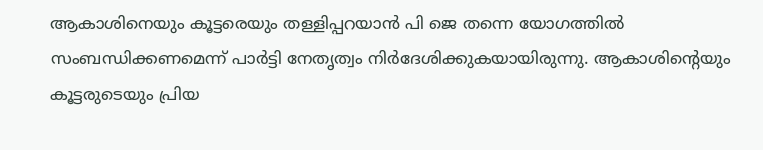ആകാശിനെയും കൂട്ടരെയും തള്ളിപ്പറയാൻ പി ജെ തന്നെ യോഗത്തിൽ സംബന്ധിക്കണമെന്ന് പാർട്ടി നേതൃത്വം നിർദേശിക്കുകയായിരുന്നു. ആകാശിന്റെയും കൂട്ടരുടെയും പ്രിയ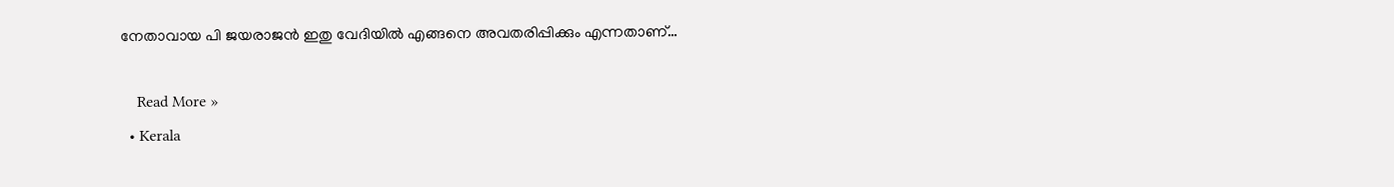നേതാവായ പി ജയരാജൻ ഇതു വേദിയിൽ എങ്ങനെ അവതരിപ്പിക്കും എന്നതാണ്…

    Read More »
  • Kerala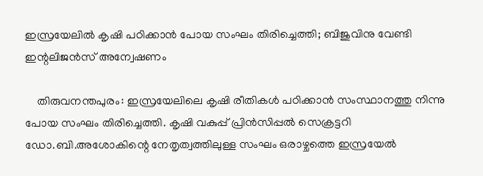ഇസ്രയേലിൽ കൃഷി പഠിക്കാൻ പോയ സംഘം തിരിച്ചെത്തി; ബിജുവിനു വേണ്ടി ഇന്റലിജൻസ് അന്വേഷണം

    തിരുവനന്തപുരം: ഇസ്രയേലിലെ കൃഷി രീതികൾ പഠിക്കാൻ സംസ്ഥാനത്തു നിന്നു പോയ സംഘം തിരിച്ചെത്തി. കൃഷി വകുപ്പ് പ്രിൻസിപ്പൽ സെക്രട്ടറി ഡോ.ബി.അശോകിന്റെ നേതൃത്വത്തിലുള്ള സംഘം ഒരാഴ്ചത്തെ ഇസ്രയേൽ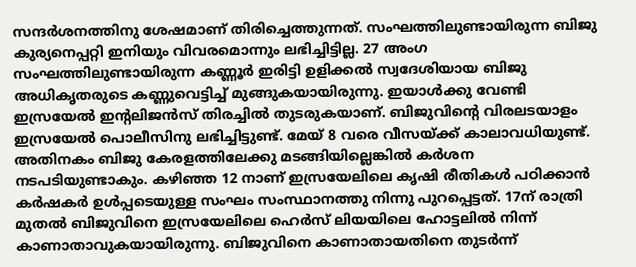സന്ദർശനത്തിനു ശേഷമാണ് തിരിച്ചെത്തുന്നത്. സംഘത്തിലുണ്ടായിരുന്ന ബിജു കുര്യനെപ്പറ്റി ഇനിയും വിവരമൊന്നും ലഭിച്ചിട്ടില്ല. 27 അംഗ സംഘത്തിലുണ്ടായിരുന്ന കണ്ണൂർ ഇരിട്ടി ഉളിക്കൽ സ്വദേശിയായ ബിജു അധികൃതരുടെ കണ്ണുവെട്ടിച്ച് മുങ്ങുകയായിരുന്നു. ഇയാൾക്കു വേണ്ടി ഇസ്രയേൽ ഇന്റലിജൻസ് തിരച്ചിൽ തുടരുകയാണ്. ബിജുവിന്റെ വിരലടയാളം ഇസ്രയേൽ പൊലീസിനു ലഭിച്ചിട്ടുണ്ട്. മേയ് 8 വരെ വീസയ്ക്ക് കാലാവധിയുണ്ട്. അതിനകം ബിജു കേരളത്തിലേക്കു മടങ്ങിയില്ലെങ്കിൽ കർശന നടപടിയുണ്ടാകും. കഴിഞ്ഞ 12 നാണ് ഇസ്രയേലിലെ കൃഷി രീതികൾ പഠിക്കാൻ കർഷകർ ഉൾപ്പടെയുള്ള സംഘം സംസ്ഥാനത്തു നിന്നു പുറപ്പെട്ടത്. 17ന് രാത്രി മുതൽ ബിജുവിനെ ഇസ്രയേലിലെ ഹെർ‍സ് ലിയ‍യിലെ ഹോട്ടലിൽ നിന്ന് കാണാതാവുകയായിരുന്നു. ബിജുവിനെ കാണാതായതിനെ തുടര്‍ന്ന്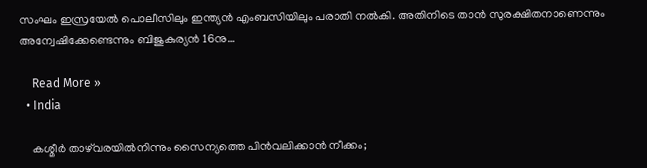സംഘം ഇസ്രയേല്‍ പൊലീസിലും ഇന്ത്യന്‍ എംബസിയിലും പരാതി നല്‍കി. അതിനിടെ താൻ സുരക്ഷിതനാണെന്നും അന്വേഷിക്കേണ്ടെന്നും ബിജുകുര്യൻ 16നു…

    Read More »
  • India

    കശ്മീര്‍ താഴ്‌വരയില്‍നിന്നും സൈന്യത്തെ പിന്‍വലിക്കാന്‍ നീക്കം;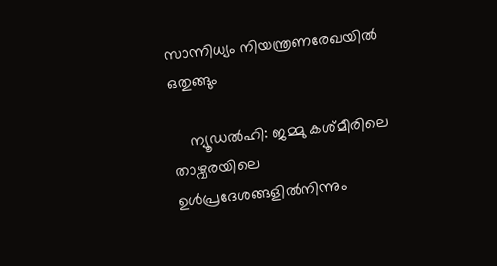സാന്നിധ്യം നിയന്ത്രണരേഖയില്‍ ഒതുങ്ങും

    ന്യൂഡല്‍ഹി: ജമ്മു കശ്മീരിലെ താഴ്വരയിലെ ഉള്‍പ്രദേശങ്ങളില്‍നിന്നും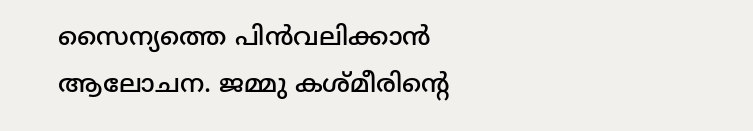സൈന്യത്തെ പിന്‍വലിക്കാന്‍ ആലോചന. ജമ്മു കശ്മീരിന്റെ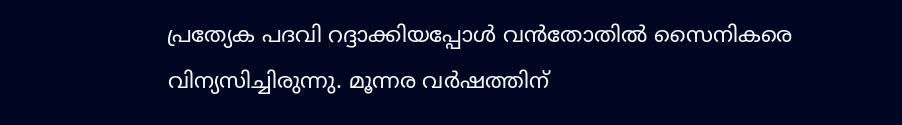പ്രത്യേക പദവി റദ്ദാക്കിയപ്പോള്‍ വന്‍തോതില്‍ സൈനികരെ വിന്യസിച്ചിരുന്നു. മൂന്നര വര്‍ഷത്തിന്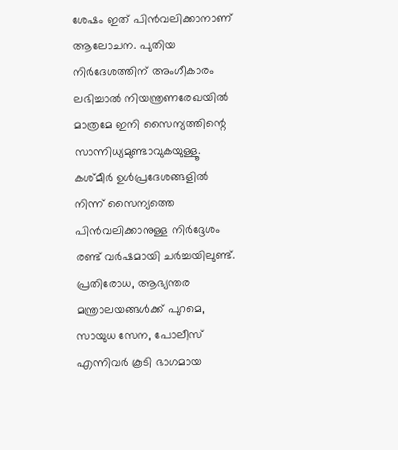ശേഷം ഇത് പിന്‍വലിക്കാനാണ് ആലോചന. പുതിയ നിര്‍ദേശത്തിന് അംഗീകാരം ലഭിച്ചാല്‍ നിയന്ത്രണരേഖയില്‍ മാത്രമേ ഇനി സൈന്യത്തിന്റെ സാന്നിധ്യമുണ്ടാവുകയുള്ളൂ. കശ്മീര്‍ ഉള്‍പ്രദേശങ്ങളില്‍ നിന്ന് സൈന്യത്തെ പിന്‍വലിക്കാനുള്ള നിര്‍ദ്ദേശം രണ്ട് വര്‍ഷമായി ചര്‍ച്ചയിലുണ്ട്. പ്രതിരോധ, ആഭ്യന്തര മന്ത്രാലയങ്ങള്‍ക്ക് പുറമെ, സായുധ സേന, പോലീസ് എന്നിവര്‍ കൂടി ഭാഗമായ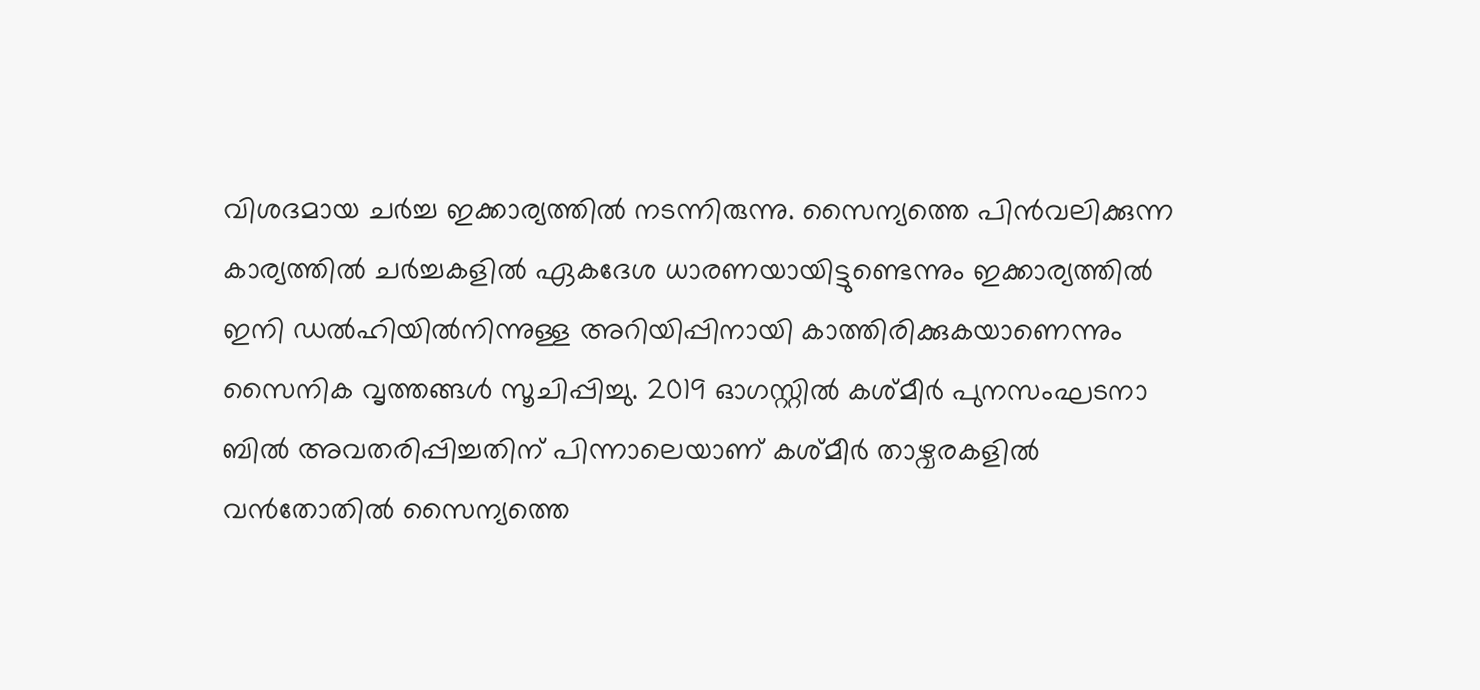വിശദമായ ചര്‍ച്ച ഇക്കാര്യത്തില്‍ നടന്നിരുന്നു. സൈന്യത്തെ പിന്‍വലിക്കുന്ന കാര്യത്തില്‍ ചര്‍ച്ചകളില്‍ ഏകദേശ ധാരണയായിട്ടുണ്ടെന്നും ഇക്കാര്യത്തില്‍ ഇനി ഡല്‍ഹിയില്‍നിന്നുള്ള അറിയിപ്പിനായി കാത്തിരിക്കുകയാണെന്നും സൈനിക വൃത്തങ്ങള്‍ സൂചിപ്പിച്ചു. 2019 ഓഗസ്റ്റില്‍ കശ്മീര്‍ പുനസംഘടനാ ബില്‍ അവതരിപ്പിച്ചതിന് പിന്നാലെയാണ് കശ്മീര്‍ താഴ്വരകളില്‍ വന്‍തോതില്‍ സൈന്യത്തെ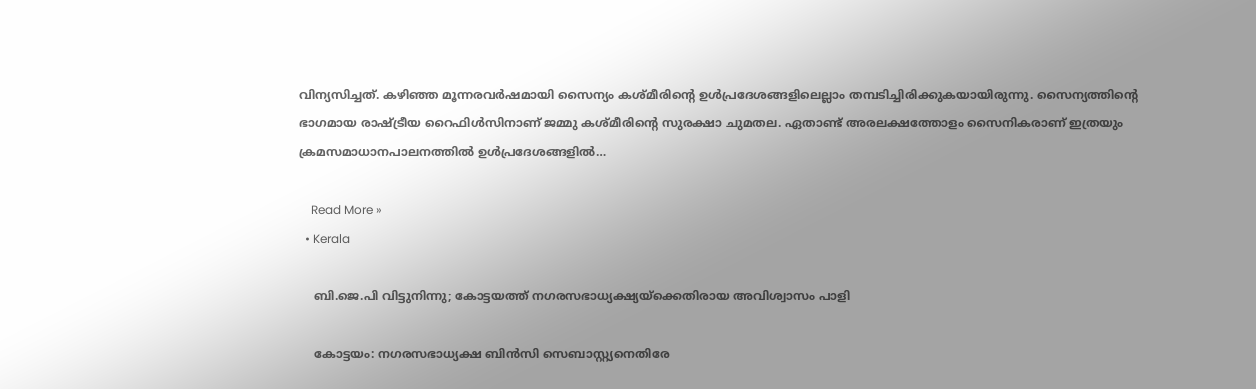വിന്യസിച്ചത്. കഴിഞ്ഞ മൂന്നരവര്‍ഷമായി സൈന്യം കശ്മീരിന്റെ ഉള്‍പ്രദേശങ്ങളിലെല്ലാം തമ്പടിച്ചിരിക്കുകയായിരുന്നു. സൈന്യത്തിന്റെ ഭാഗമായ രാഷ്ട്രീയ റൈഫിള്‍സിനാണ് ജമ്മു കശ്മീരിന്റെ സുരക്ഷാ ചുമതല. ഏതാണ്ട് അരലക്ഷത്തോളം സൈനികരാണ് ഇത്രയും ക്രമസമാധാനപാലനത്തില്‍ ഉള്‍പ്രദേശങ്ങളില്‍…

    Read More »
  • Kerala

    ബി.ജെ.പി വിട്ടുനിന്നു; കോട്ടയത്ത് നഗരസഭാധ്യക്ഷ്യയ്ക്കെതിരായ അവിശ്വാസം പാളി

    കോട്ടയം: നഗരസഭാധ്യക്ഷ ബിന്‍സി സെബാസ്റ്റ്യനെതിരേ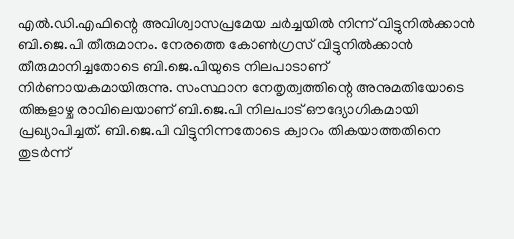എല്‍.ഡി.എഫിന്റെ അവിശ്വാസപ്രമേയ ചര്‍ച്ചയില്‍ നിന്ന് വിട്ടുനില്‍ക്കാന്‍ ബി.ജെ.പി തീരുമാനം. നേരത്തെ കോണ്‍ഗ്രസ് വിട്ടുനില്‍ക്കാന്‍ തീരുമാനിച്ചതോടെ ബി.ജെ.പിയുടെ നിലപാടാണ് നിര്‍ണായകമായിരുന്നു. സംസ്ഥാന നേതൃത്വത്തിന്റെ അനുമതിയോടെ തിങ്കളാഴ്ച രാവിലെയാണ് ബി.ജെ.പി നിലപാട് ഔദ്യോഗികമായി പ്രഖ്യാപിച്ചത്. ബി.ജെ.പി വിട്ടുനിന്നതോടെ ക്വാറം തികയാത്തതിനെ തുടര്‍ന്ന്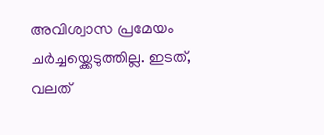അവിശ്വാസ പ്രമേയം ചര്‍ച്ചയ്ക്കെടുത്തില്ല. ഇടത്, വലത്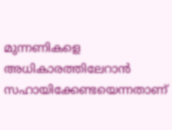മുന്നണികളെ അധികാരത്തിലേറാന്‍ സഹായിക്കേണ്ടയെന്നതാണ്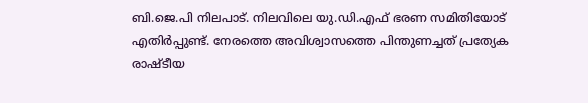ബി.ജെ.പി നിലപാട്. നിലവിലെ യു.ഡി.എഫ് ഭരണ സമിതിയോട് എതിര്‍പ്പുണ്ട്. നേരത്തെ അവിശ്വാസത്തെ പിന്തുണച്ചത് പ്രത്യേക രാഷ്ടീയ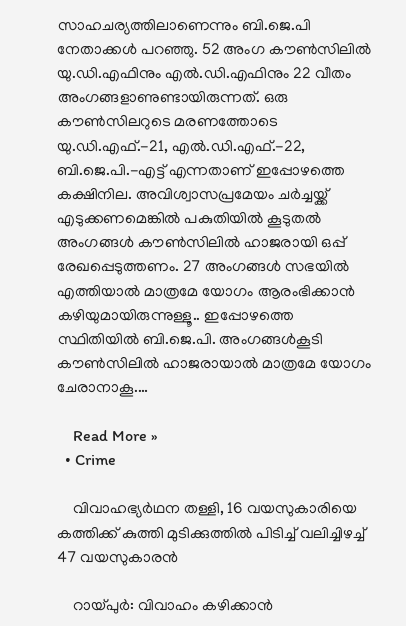സാഹചര്യത്തിലാണെന്നും ബി.ജെ.പി നേതാക്കള്‍ പറഞ്ഞു. 52 അംഗ കൗണ്‍സിലില്‍ യു.ഡി.എഫിനും എല്‍.ഡി.എഫിനും 22 വീതം അംഗങ്ങളാണുണ്ടായിരുന്നത്. ഒരു കൗണ്‍സിലറുടെ മരണത്തോടെ യു.ഡി.എഫ്.-21, എല്‍.ഡി.എഫ്.-22, ബി.ജെ.പി.-എട്ട് എന്നതാണ് ഇപ്പോഴത്തെ കക്ഷിനില. അവിശ്വാസപ്രമേയം ചര്‍ച്ചയ്ക്ക് എടുക്കണമെങ്കില്‍ പകുതിയില്‍ കൂടുതല്‍ അംഗങ്ങള്‍ കൗണ്‍സിലില്‍ ഹാജരായി ഒപ്പ് രേഖപ്പെടുത്തണം. 27 അംഗങ്ങള്‍ സഭയില്‍ എത്തിയാല്‍ മാത്രമേ യോഗം ആരംഭിക്കാന്‍ കഴിയുമായിരുന്നുള്ളൂ.. ഇപ്പോഴത്തെ സ്ഥിതിയില്‍ ബി.ജെ.പി. അംഗങ്ങള്‍കൂടി കൗണ്‍സിലില്‍ ഹാജരായാല്‍ മാത്രമേ യോഗം ചേരാനാകൂ.…

    Read More »
  • Crime

    വിവാഹഭ്യര്‍ഥന തള്ളി, 16 വയസുകാരിയെ കത്തിക്ക് കുത്തി മുടിക്കുത്തില്‍ പിടിച്ച് വലിച്ചിഴച്ച് 47 വയസുകാരന്‍

    റായ്പുര്‍: വിവാഹം കഴിക്കാന്‍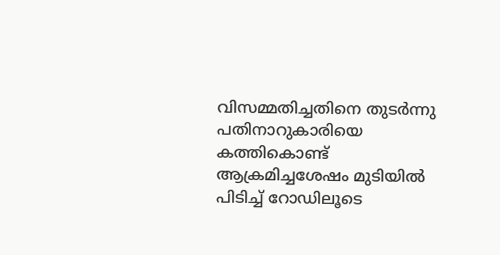വിസമ്മതിച്ചതിനെ തുടര്‍ന്നു പതിനാറുകാരിയെ കത്തികൊണ്ട് ആക്രമിച്ചശേഷം മുടിയില്‍ പിടിച്ച് റോഡിലൂടെ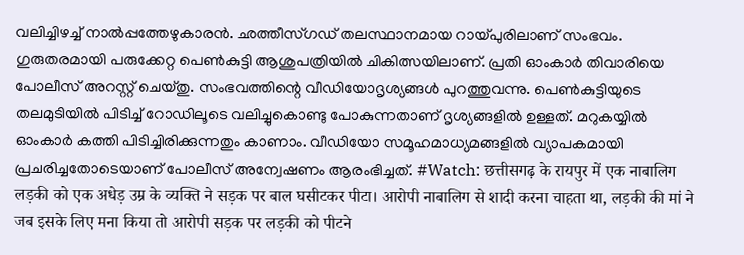വലിച്ചിഴച്ച് നാല്‍പ്പത്തേഴുകാരന്‍. ഛത്തീസ്ഗഡ് തലസ്ഥാനമായ റായ്പുരിലാണ് സംഭവം. ഗുരുതരമായി പരുക്കേറ്റ പെണ്‍കുട്ടി ആശുപത്രിയില്‍ ചികിത്സയിലാണ്. പ്രതി ഓംകാര്‍ തിവാരിയെ പോലീസ് അറസ്റ്റ് ചെയ്തു. സംഭവത്തിന്റെ വീഡിയോദൃശ്യങ്ങള്‍ പുറത്തുവന്നു. പെണ്‍കുട്ടിയുടെ തലമുടിയില്‍ പിടിച്ച് റോഡിലൂടെ വലിച്ചുകൊണ്ടു പോകുന്നതാണ് ദൃശ്യങ്ങളില്‍ ഉള്ളത്. മറുകയ്യില്‍ ഓംകാര്‍ കത്തി പിടിച്ചിരിക്കുന്നതും കാണാം. വീഡിയോ സമൂഹമാധ്യമങ്ങളില്‍ വ്യാപകമായി പ്രചരിച്ചതോടെയാണ് പോലീസ് അന്വേഷണം ആരംഭിച്ചത്. #Watch: छत्तीसगढ़ के रायपुर में एक नाबालिग लड़की को एक अधेड़ उम्र के व्यक्ति ने सड़क पर बाल घसीटकर पीटा। आरोपी नाबालिग से शादी करना चाहता था, लड़की की मां ने जब इसके लिए मना किया तो आरोपी सड़क पर लड़की को पीटने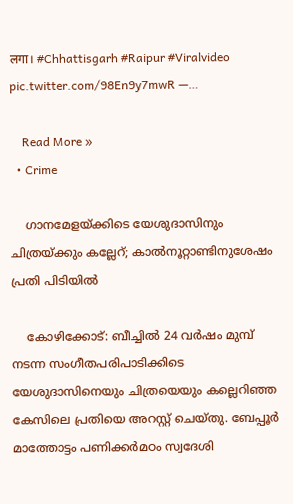लगा। #Chhattisgarh #Raipur #Viralvideo pic.twitter.com/98En9y7mwR —…

    Read More »
  • Crime

    ഗാനമേളയ്ക്കിടെ യേശുദാസിനും ചിത്രയ്ക്കും കല്ലേറ്; കാല്‍നൂറ്റാണ്ടിനുശേഷം പ്രതി പിടിയില്‍

    കോഴിക്കോട്: ബീച്ചില്‍ 24 വര്‍ഷം മുമ്പ് നടന്ന സംഗീതപരിപാടിക്കിടെ യേശുദാസിനെയും ചിത്രയെയും കല്ലെറിഞ്ഞ കേസിലെ പ്രതിയെ അറസ്റ്റ് ചെയ്തു. ബേപ്പൂര്‍ മാത്തോട്ടം പണിക്കര്‍മഠം സ്വദേശി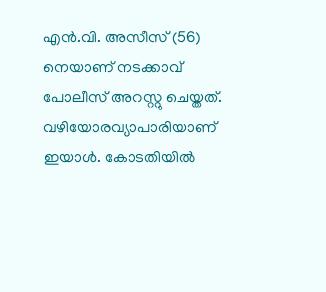എന്‍.വി. അസീസ് (56) നെയാണ് നടക്കാവ് പോലീസ് അറസ്റ്റു ചെയ്തത്. വഴിയോരവ്യാപാരിയാണ് ഇയാള്‍. കോടതിയില്‍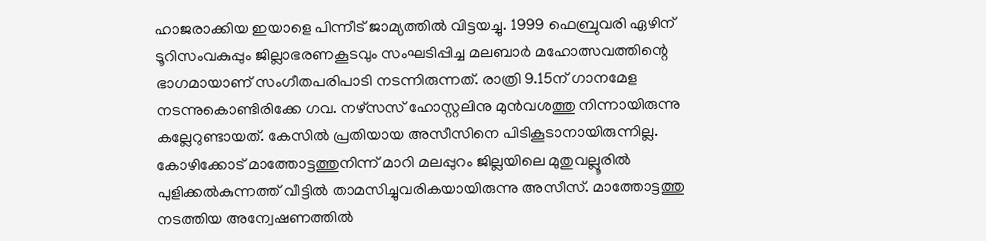ഹാജരാക്കിയ ഇയാളെ പിന്നീട് ജാമ്യത്തില്‍ വിട്ടയച്ചു. 1999 ഫെബ്രുവരി ഏഴിന് ടൂറിസംവകുപ്പും ജില്ലാഭരണകൂടവും സംഘടിപ്പിച്ച മലബാര്‍ മഹോത്സവത്തിന്റെ ഭാഗമായാണ് സംഗീതപരിപാടി നടന്നിരുന്നത്. രാത്രി 9.15ന് ഗാനമേള നടന്നുകൊണ്ടിരിക്കേ ഗവ. നഴ്സസ് ഹോസ്റ്റലിനു മുന്‍വശത്തു നിന്നായിരുന്നു കല്ലേറുണ്ടായത്. കേസില്‍ പ്രതിയായ അസീസിനെ പിടികൂടാനായിരുന്നില്ല. കോഴിക്കോട് മാത്തോട്ടത്തുനിന്ന് മാറി മലപ്പുറം ജില്ലയിലെ മുതുവല്ലൂരില്‍ പുളിക്കല്‍കുന്നത്ത് വീട്ടില്‍ താമസിച്ചുവരികയായിരുന്നു അസീസ്. മാത്തോട്ടത്തു നടത്തിയ അന്വേഷണത്തില്‍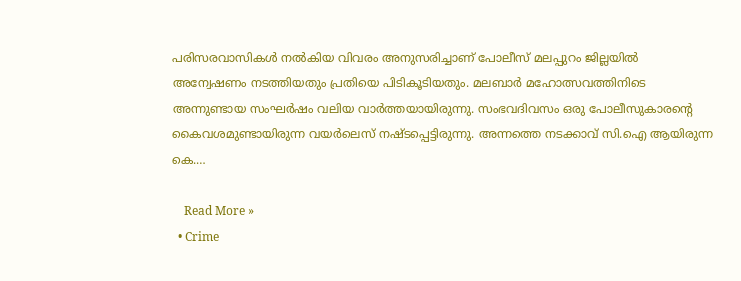പരിസരവാസികള്‍ നല്‍കിയ വിവരം അനുസരിച്ചാണ് പോലീസ് മലപ്പുറം ജില്ലയില്‍ അന്വേഷണം നടത്തിയതും പ്രതിയെ പിടികൂടിയതും. മലബാര്‍ മഹോത്സവത്തിനിടെ അന്നുണ്ടായ സംഘര്‍ഷം വലിയ വാര്‍ത്തയായിരുന്നു. സംഭവദിവസം ഒരു പോലീസുകാരന്റെ കൈവശമുണ്ടായിരുന്ന വയര്‍ലെസ് നഷ്ടപ്പെട്ടിരുന്നു. അന്നത്തെ നടക്കാവ് സി.ഐ ആയിരുന്ന കെ.…

    Read More »
  • Crime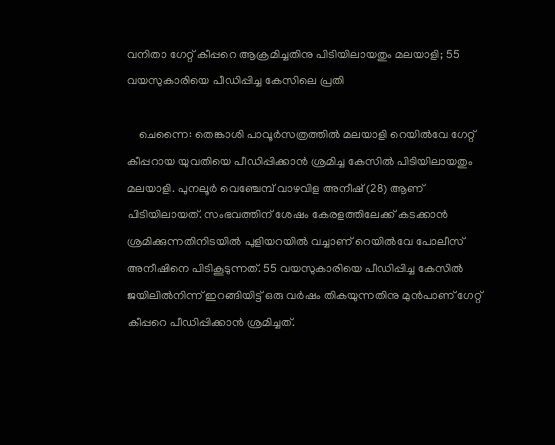വനിതാ ഗേറ്റ് കീപ്പറെ ആക്രമിച്ചതിനു പിടിയിലായതും മലയാളി; 55 വയസുകാരിയെ പീഡിപ്പിച്ച കേസിലെ പ്രതി

    ചെന്നൈ: തെങ്കാശി പാവൂര്‍സത്രത്തില്‍ മലയാളി റെയില്‍വേ ഗേറ്റ് കീപ്പറായ യുവതിയെ പീഡിപ്പിക്കാന്‍ ശ്രമിച്ച കേസില്‍ പിടിയിലായതും മലയാളി. പുനലൂര്‍ വെഞ്ചേമ്പ് വാഴവിള അനീഷ് (28) ആണ് പിടിയിലായത്. സംഭവത്തിന് ശേഷം കേരളത്തിലേക്ക് കടക്കാന്‍ ശ്രമിക്കുന്നതിനിടയില്‍ പുളിയറയില്‍ വച്ചാണ് റെയില്‍വേ പോലീസ് അനീഷിനെ പിടികൂടുന്നത്. 55 വയസുകാരിയെ പീഡിപ്പിച്ച കേസില്‍ ജയിലില്‍നിന്ന് ഇറങ്ങിയിട്ട് ഒരു വര്‍ഷം തികയുന്നതിനു മുന്‍പാണ് ഗേറ്റ് കീപ്പറെ പീഡിപ്പിക്കാന്‍ ശ്രമിച്ചത്.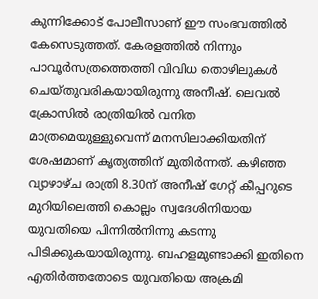കുന്നിക്കോട് പോലീസാണ് ഈ സംഭവത്തില്‍ കേസെടുത്തത്. കേരളത്തില്‍ നിന്നും പാവൂര്‍സത്രത്തെത്തി വിവിധ തൊഴിലുകള്‍ ചെയ്തുവരികയായിരുന്നു അനീഷ്. ലെവല്‍ ക്രോസില്‍ രാത്രിയില്‍ വനിത മാത്രമെയുള്ളുവെന്ന് മനസിലാക്കിയതിന് ശേഷമാണ് കൃത്യത്തിന് മുതിര്‍ന്നത്. കഴിഞ്ഞ വ്യാഴാഴ്ച രാത്രി 8.30ന് അനീഷ് ഗേറ്റ് കീപ്പറുടെ മുറിയിലെത്തി കൊല്ലം സ്വദേശിനിയായ യുവതിയെ പിന്നില്‍നിന്നു കടന്നു പിടിക്കുകയായിരുന്നു. ബഹളമുണ്ടാക്കി ഇതിനെ എതിര്‍ത്തതോടെ യുവതിയെ അക്രമി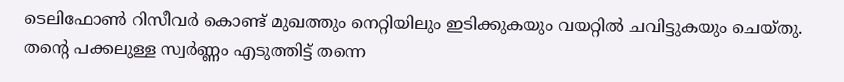ടെലിഫോണ്‍ റിസീവര്‍ കൊണ്ട് മുഖത്തും നെറ്റിയിലും ഇടിക്കുകയും വയറ്റില്‍ ചവിട്ടുകയും ചെയ്തു. തന്റെ പക്കലുള്ള സ്വര്‍ണ്ണം എടുത്തിട്ട് തന്നെ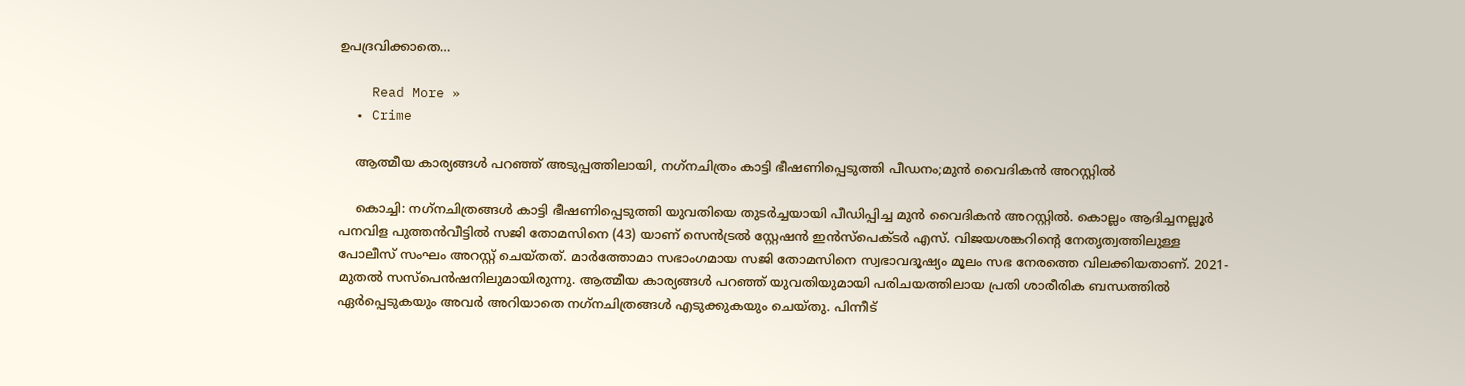ഉപദ്രവിക്കാതെ…

    Read More »
  • Crime

    ആത്മീയ കാര്യങ്ങള്‍ പറഞ്ഞ് അടുപ്പത്തിലായി, നഗ്‌നചിത്രം കാട്ടി ഭീഷണിപ്പെടുത്തി പീഡനം;മുന്‍ വൈദികന്‍ അറസ്റ്റില്‍

    കൊച്ചി: നഗ്‌നചിത്രങ്ങള്‍ കാട്ടി ഭീഷണിപ്പെടുത്തി യുവതിയെ തുടര്‍ച്ചയായി പീഡിപ്പിച്ച മുന്‍ വൈദികന്‍ അറസ്റ്റില്‍. കൊല്ലം ആദിച്ചനല്ലൂര്‍ പനവിള പുത്തന്‍വീട്ടില്‍ സജി തോമസിനെ (43) യാണ് സെന്‍ട്രല്‍ സ്റ്റേഷന്‍ ഇന്‍സ്‌പെക്ടര്‍ എസ്. വിജയശങ്കറിന്റെ നേതൃത്വത്തിലുള്ള പോലീസ് സംഘം അറസ്റ്റ് ചെയ്തത്. മാര്‍ത്തോമാ സഭാംഗമായ സജി തോമസിനെ സ്വഭാവദൂഷ്യം മൂലം സഭ നേരത്തെ വിലക്കിയതാണ്. 2021-മുതല്‍ സസ്‌പെന്‍ഷനിലുമായിരുന്നു. ആത്മീയ കാര്യങ്ങള്‍ പറഞ്ഞ് യുവതിയുമായി പരിചയത്തിലായ പ്രതി ശാരീരിക ബന്ധത്തില്‍ ഏര്‍പ്പെടുകയും അവര്‍ അറിയാതെ നഗ്‌നചിത്രങ്ങള്‍ എടുക്കുകയും ചെയ്തു. പിന്നീട്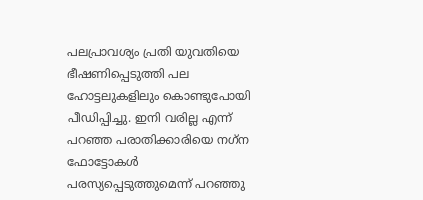പലപ്രാവശ്യം പ്രതി യുവതിയെ ഭീഷണിപ്പെടുത്തി പല ഹോട്ടലുകളിലും കൊണ്ടുപോയി പീഡിപ്പിച്ചു. ഇനി വരില്ല എന്ന് പറഞ്ഞ പരാതിക്കാരിയെ നഗ്‌ന ഫോട്ടോകള്‍ പരസ്യപ്പെടുത്തുമെന്ന് പറഞ്ഞു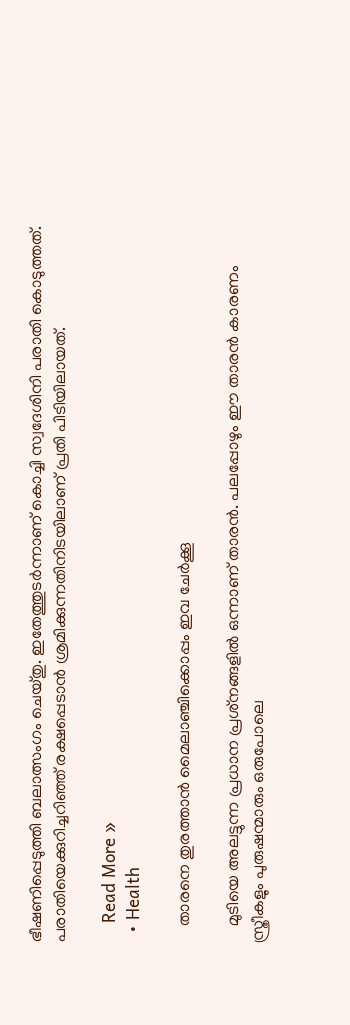ഭീഷണിപ്പെടുത്തി ബലാത്സംഗം ചെയ്തു. ഇതേത്തുടര്‍ന്നാണ് കൊച്ചി സ്വദേശിനി പരാതി കൊടുത്തത്. പരാതിയെക്കുറിച്ചറിഞ്ഞ് രക്ഷപ്പെടാന്‍ ശ്രമിക്കുന്നതിനിടയിലാണ് പ്രതി പിടിയിലായത്.

    Read More »
  • Health

    താരനെ തുരത്താന്‍ മൈലാഞ്ചിക്കൊപ്പം ഇവ ചേര്‍ക്കൂ

    മുടിയെ അലട്ടുന്ന പ്രധാന പ്രശ്‌നങ്ങളില്‍ ഒന്നാണ് താരന്‍. പലപ്പോഴും ഈ താരന്‍ കാരണം സ്ത്രീകളും പുരുഷന്മാരും ഒരുപോലെ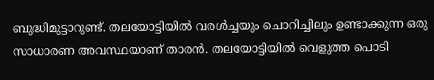ബുദ്ധിമുട്ടാറുണ്ട്. തലയോട്ടിയില്‍ വരള്‍ച്ചയും ചൊറിച്ചിലും ഉണ്ടാക്കുന്ന ഒരു സാധാരണ അവസ്ഥയാണ് താരന്‍. തലയോട്ടിയില്‍ വെളുത്ത പൊടി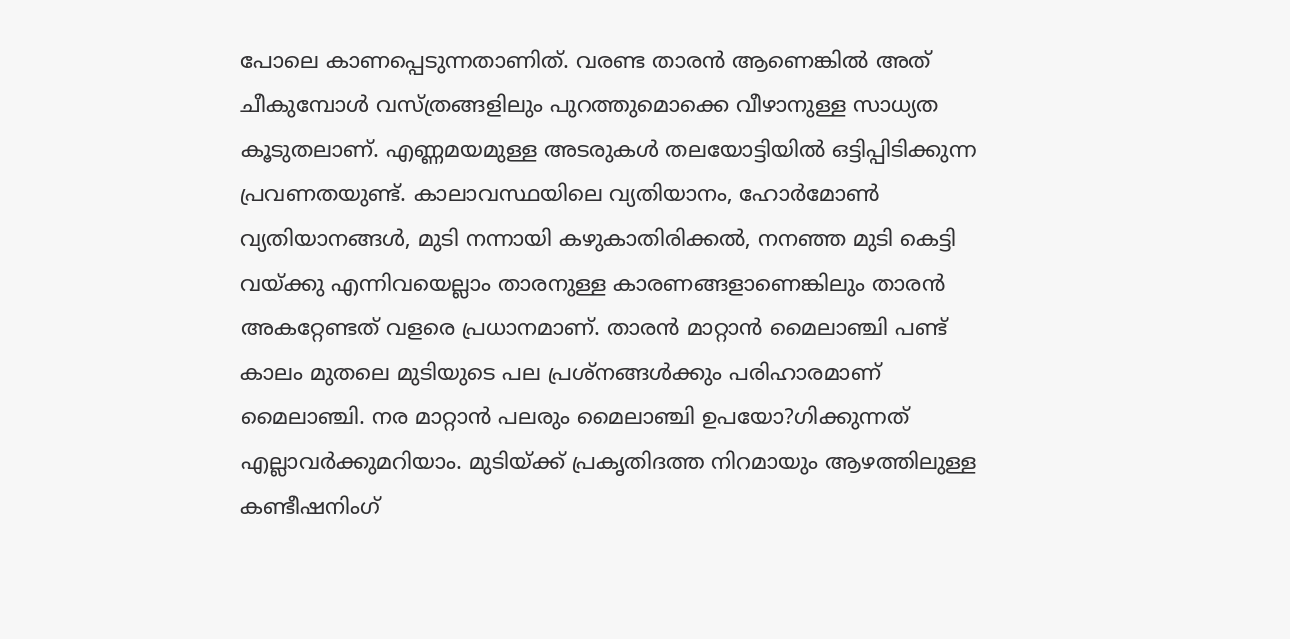പോലെ കാണപ്പെടുന്നതാണിത്. വരണ്ട താരന്‍ ആണെങ്കില്‍ അത് ചീകുമ്പോള്‍ വസ്ത്രങ്ങളിലും പുറത്തുമൊക്കെ വീഴാനുള്ള സാധ്യത കൂടുതലാണ്. എണ്ണമയമുള്ള അടരുകള്‍ തലയോട്ടിയില്‍ ഒട്ടിപ്പിടിക്കുന്ന പ്രവണതയുണ്ട്. കാലാവസ്ഥയിലെ വ്യതിയാനം, ഹോര്‍മോണ്‍ വ്യതിയാനങ്ങള്‍, മുടി നന്നായി കഴുകാതിരിക്കല്‍, നനഞ്ഞ മുടി കെട്ടി വയ്ക്കു എന്നിവയെല്ലാം താരനുള്ള കാരണങ്ങളാണെങ്കിലും താരന്‍ അകറ്റേണ്ടത് വളരെ പ്രധാനമാണ്. താരന്‍ മാറ്റാന്‍ മൈലാഞ്ചി പണ്ട് കാലം മുതലെ മുടിയുടെ പല പ്രശ്‌നങ്ങള്‍ക്കും പരിഹാരമാണ് മൈലാഞ്ചി. നര മാറ്റാന്‍ പലരും മൈലാഞ്ചി ഉപയോ?ഗിക്കുന്നത് എല്ലാവര്‍ക്കുമറിയാം. മുടിയ്ക്ക് പ്രകൃതിദത്ത നിറമായും ആഴത്തിലുള്ള കണ്ടീഷനിംഗ്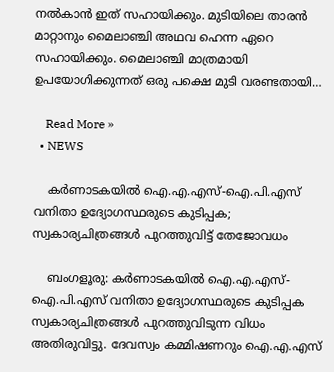നല്‍കാന്‍ ഇത് സഹായിക്കും. മുടിയിലെ താരന്‍ മാറ്റാനും മൈലാഞ്ചി അഥവ ഹെന്ന ഏറെ സഹായിക്കും. മൈലാഞ്ചി മാത്രമായി ഉപയോഗിക്കുന്നത് ഒരു പക്ഷെ മുടി വരണ്ടതായി…

    Read More »
  • NEWS

    കര്‍ണാടകയില്‍ ഐ.എ.എസ്-ഐ.പി.എസ് വനിതാ ഉദ്യോഗസ്ഥരുടെ കുടിപ്പക; സ്വകാര്യചിത്രങ്ങള്‍ പുറത്തുവിട്ട് തേജോവധം

    ബംഗളൂരു: കര്‍ണാടകയില്‍ ഐ.എ.എസ്-ഐ.പി.എസ് വനിതാ ഉദ്യോഗസ്ഥരുടെ കുടിപ്പക സ്വകാര്യചിത്രങ്ങള്‍ പുറത്തുവിടുന്ന വിധം അതിരുവിട്ടു. ദേവസ്വം കമ്മിഷണറും ഐ.എ.എസ്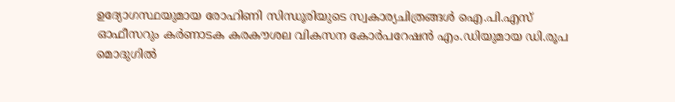ഉദ്യോഗസ്ഥയുമായ രോഹിണി സിന്ധൂരിയുടെ സ്വകാര്യചിത്രങ്ങള്‍ ഐ.പി.എസ് ഓഫീസറും കര്‍ണാടക കരകൗശല വികസന കോര്‍പറേഷന്‍ എം.ഡിയുമായ ഡി.രൂപ മൊദുഗില്‍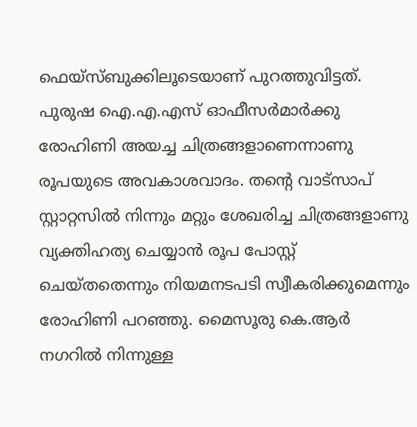ഫെയ്‌സ്ബുക്കിലൂടെയാണ് പുറത്തുവിട്ടത്. പുരുഷ ഐ.എ.എസ് ഓഫീസര്‍മാര്‍ക്കു രോഹിണി അയച്ച ചിത്രങ്ങളാണെന്നാണു രൂപയുടെ അവകാശവാദം. തന്റെ വാട്‌സാപ് സ്റ്റാറ്റസില്‍ നിന്നും മറ്റും ശേഖരിച്ച ചിത്രങ്ങളാണു വ്യക്തിഹത്യ ചെയ്യാന്‍ രൂപ പോസ്റ്റ് ചെയ്തതെന്നും നിയമനടപടി സ്വീകരിക്കുമെന്നും രോഹിണി പറഞ്ഞു. മൈസൂരു കെ.ആര്‍ നഗറില്‍ നിന്നുള്ള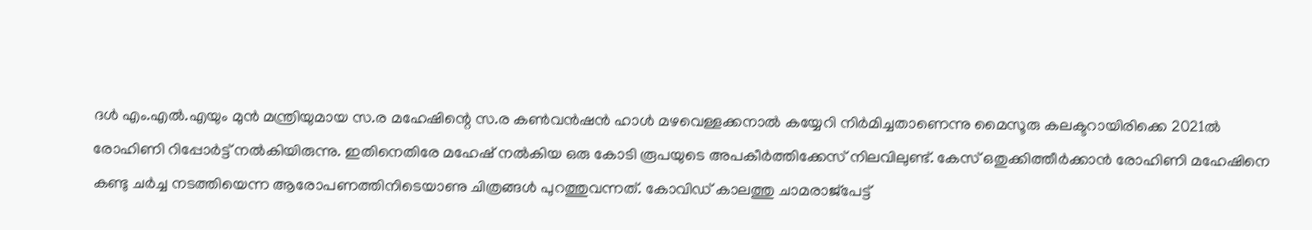ദള്‍ എം.എല്‍.എയും മുന്‍ മന്ത്രിയുമായ സ.ര മഹേഷിന്റെ സ.ര കണ്‍വന്‍ഷന്‍ ഹാള്‍ മഴവെള്ളക്കനാല്‍ കയ്യേറി നിര്‍മിച്ചതാണെന്നു മൈസൂരു കലക്ടറായിരിക്കെ 2021ല്‍ രോഹിണി റിപ്പോര്‍ട്ട് നല്‍കിയിരുന്നു. ഇതിനെതിരേ മഹേഷ് നല്‍കിയ ഒരു കോടി രൂപയുടെ അപകീര്‍ത്തിക്കേസ് നിലവിലുണ്ട്. കേസ് ഒതുക്കിത്തീര്‍ക്കാന്‍ രോഹിണി മഹേഷിനെ കണ്ടു ചര്‍ച്ച നടത്തിയെന്ന ആരോപണത്തിനിടെയാണു ചിത്രങ്ങള്‍ പുറത്തുവന്നത്. കോവിഡ് കാലത്തു ചാമരാജ്‌പേട്ട്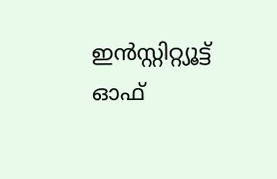ഇന്‍സ്റ്റിറ്റ്യൂട്ട് ഓഫ്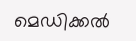മെഡിക്കല്‍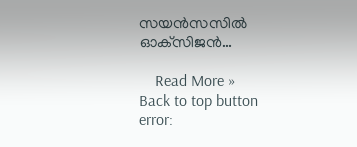സയന്‍സസില്‍ ഓക്‌സിജന്‍…

    Read More »
Back to top button
error: